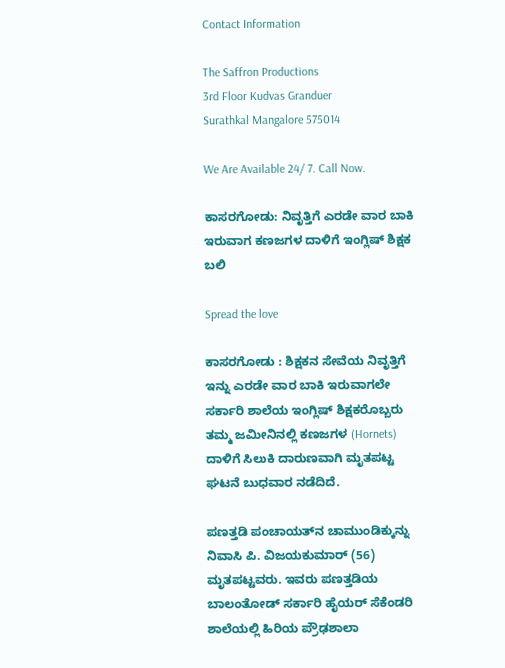Contact Information

The Saffron Productions
3rd Floor Kudvas Granduer
Surathkal Mangalore 575014

We Are Available 24/ 7. Call Now.

ಕಾಸರಗೋಡು: ನಿವೃತ್ತಿಗೆ ಎರಡೇ ವಾರ ಬಾಕಿ ಇರುವಾಗ ಕಣಜಗಳ ದಾಳಿಗೆ ಇಂಗ್ಲಿಷ್ ಶಿಕ್ಷಕ ಬಲಿ

Spread the love

ಕಾಸರಗೋಡು : ಶಿಕ್ಷಕನ ಸೇವೆಯ ನಿವೃತ್ತಿಗೆ ಇನ್ನು ಎರಡೇ ವಾರ ಬಾಕಿ ಇರುವಾಗಲೇ ಸರ್ಕಾರಿ ಶಾಲೆಯ ಇಂಗ್ಲಿಷ್ ಶಿಕ್ಷಕರೊಬ್ಬರು ತಮ್ಮ ಜಮೀನಿನಲ್ಲಿ ಕಣಜಗಳ (Hornets) ದಾಳಿಗೆ ಸಿಲುಕಿ ದಾರುಣವಾಗಿ ಮೃತಪಟ್ಟ ಘಟನೆ ಬುಧವಾರ ನಡೆದಿದೆ.

ಪಣತ್ತಡಿ ಪಂಚಾಯತ್‌ನ ಚಾಮುಂಡಿಕ್ಕುನ್ನು ನಿವಾಸಿ ಪಿ. ವಿಜಯಕುಮಾರ್ (56) ಮೃತಪಟ್ಟವರು. ಇವರು ಪಣತ್ತಡಿಯ ಬಾಲಂತೋಡ್ ಸರ್ಕಾರಿ ಹೈಯರ್ ಸೆಕೆಂಡರಿ ಶಾಲೆಯಲ್ಲಿ ಹಿರಿಯ ಪ್ರೌಢಶಾಲಾ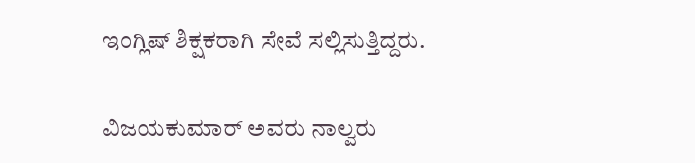ಇಂಗ್ಲಿಷ್ ಶಿಕ್ಷಕರಾಗಿ ಸೇವೆ ಸಲ್ಲಿಸುತ್ತಿದ್ದರು.

ವಿಜಯಕುಮಾರ್ ಅವರು ನಾಲ್ವರು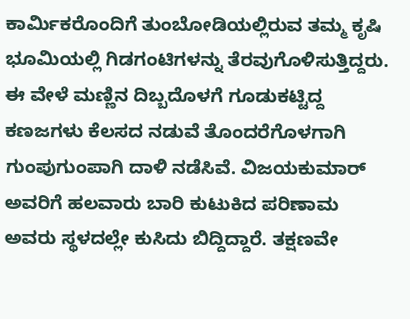ಕಾರ್ಮಿಕರೊಂದಿಗೆ ತುಂಬೋಡಿಯಲ್ಲಿರುವ ತಮ್ಮ ಕೃಷಿ ಭೂಮಿಯಲ್ಲಿ ಗಿಡಗಂಟಿಗಳನ್ನು ತೆರವುಗೊಳಿಸುತ್ತಿದ್ದರು. ಈ ವೇಳೆ ಮಣ್ಣಿನ ದಿಬ್ಬದೊಳಗೆ ಗೂಡುಕಟ್ಟಿದ್ದ ಕಣಜಗಳು ಕೆಲಸದ ನಡುವೆ ತೊಂದರೆಗೊಳಗಾಗಿ ಗುಂಪುಗುಂಪಾಗಿ ದಾಳಿ ನಡೆಸಿವೆ. ವಿಜಯಕುಮಾರ್ ಅವರಿಗೆ ಹಲವಾರು ಬಾರಿ ಕುಟುಕಿದ ಪರಿಣಾಮ ಅವರು ಸ್ಥಳದಲ್ಲೇ ಕುಸಿದು ಬಿದ್ದಿದ್ದಾರೆ. ತಕ್ಷಣವೇ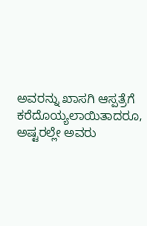ಅವರನ್ನು ಖಾಸಗಿ ಆಸ್ಪತ್ರೆಗೆ ಕರೆದೊಯ್ಯಲಾಯಿತಾದರೂ, ಅಷ್ಟರಲ್ಲೇ ಅವರು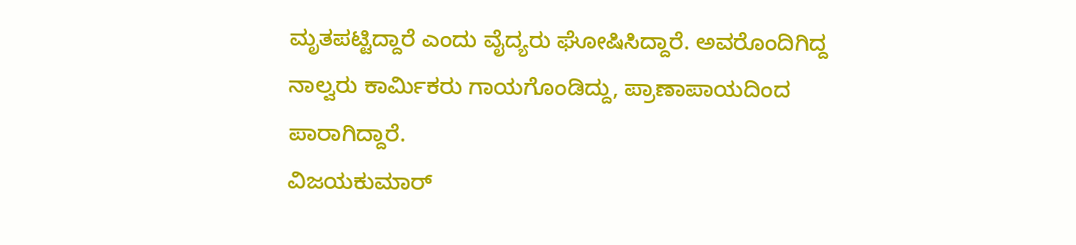ಮೃತಪಟ್ಟಿದ್ದಾರೆ ಎಂದು ವೈದ್ಯರು ಘೋಷಿಸಿದ್ದಾರೆ. ಅವರೊಂದಿಗಿದ್ದ ನಾಲ್ವರು ಕಾರ್ಮಿಕರು ಗಾಯಗೊಂಡಿದ್ದು, ಪ್ರಾಣಾಪಾಯದಿಂದ ಪಾರಾಗಿದ್ದಾರೆ.
ವಿಜಯಕುಮಾರ್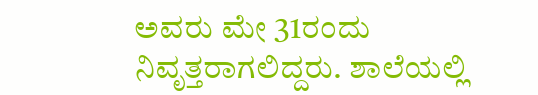ಅವರು ಮೇ 31ರಂದು ನಿವೃತ್ತರಾಗಲಿದ್ದರು. ಶಾಲೆಯಲ್ಲಿ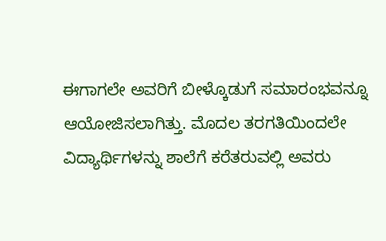ಈಗಾಗಲೇ ಅವರಿಗೆ ಬೀಳ್ಕೊಡುಗೆ ಸಮಾರಂಭವನ್ನೂ ಆಯೋಜಿಸಲಾಗಿತ್ತು. ಮೊದಲ ತರಗತಿಯಿಂದಲೇ ವಿದ್ಯಾರ್ಥಿಗಳನ್ನು ಶಾಲೆಗೆ ಕರೆತರುವಲ್ಲಿ ಅವರು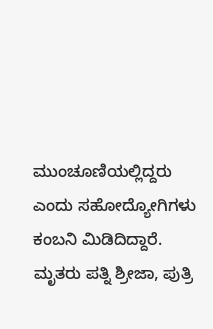ಮುಂಚೂಣಿಯಲ್ಲಿದ್ದರು ಎಂದು ಸಹೋದ್ಯೋಗಿಗಳು ಕಂಬನಿ ಮಿಡಿದಿದ್ದಾರೆ. ಮೃತರು ಪತ್ನಿ ಶ್ರೀಜಾ, ಪುತ್ರಿ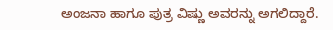ಅಂಜನಾ ಹಾಗೂ ಪುತ್ರ ವಿಷ್ಣು ಅವರನ್ನು ಅಗಲಿದ್ದಾರೆ.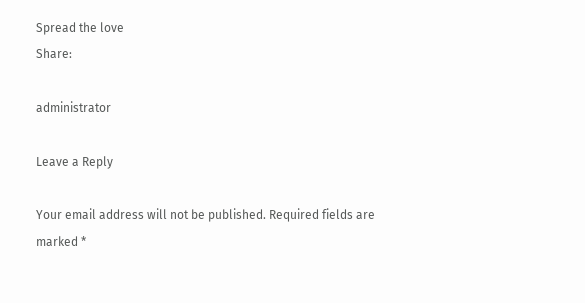Spread the love
Share:

administrator

Leave a Reply

Your email address will not be published. Required fields are marked *